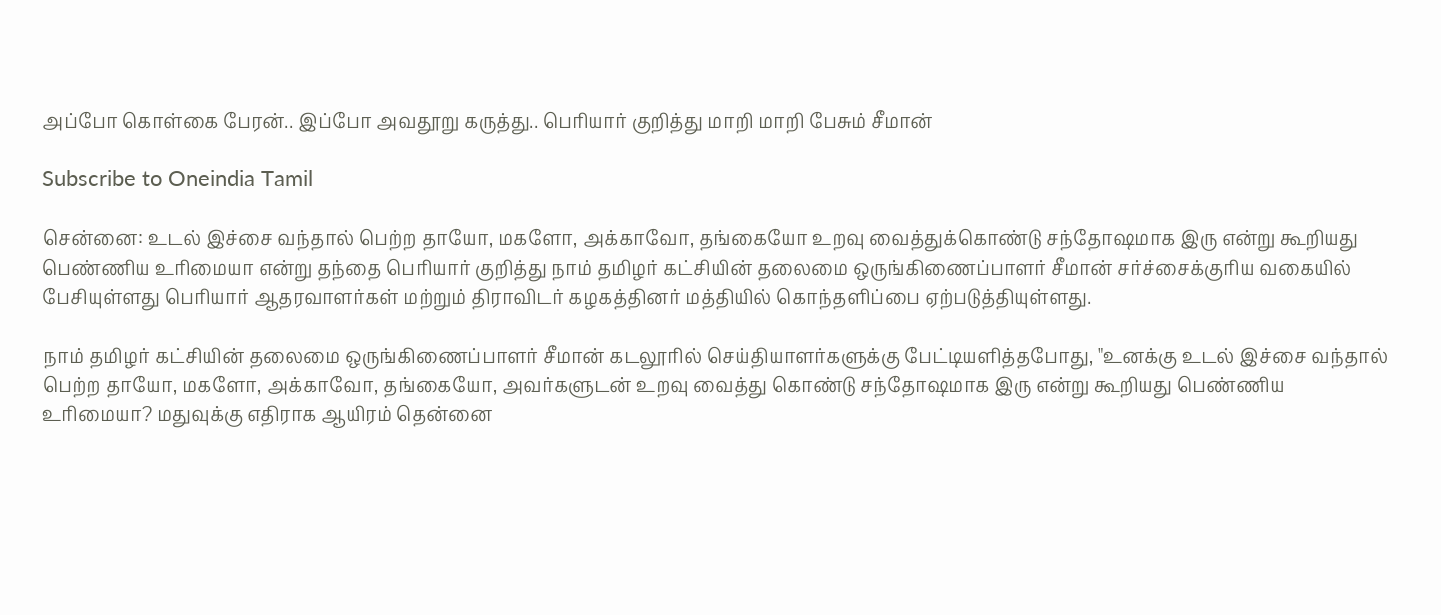அப்போ கொள்கை பேரன்.. இப்போ அவதூறு கருத்து.. பெரியார் குறித்து மாறி மாறி பேசும் சீமான்

Subscribe to Oneindia Tamil

சென்னை: உடல் இச்சை வந்தால் பெற்ற தாயோ, மகளோ, அக்காவோ, தங்கையோ உறவு வைத்துக்கொண்டு சந்தோஷமாக இரு என்று கூறியது பெண்ணிய உரிமையா என்று தந்தை பெரியார் குறித்து நாம் தமிழர் கட்சியின் தலைமை ஒருங்கிணைப்பாளர் சீமான் சர்ச்சைக்குரிய வகையில் பேசியுள்ளது பெரியார் ஆதரவாளர்கள் மற்றும் திராவிடர் கழகத்தினர் மத்தியில் கொந்தளிப்பை ஏற்படுத்தியுள்ளது.

நாம் தமிழர் கட்சியின் தலைமை ஒருங்கிணைப்பாளர் சீமான் கடலூரில் செய்தியாளர்களுக்கு பேட்டியளித்தபோது, "உனக்கு உடல் இச்சை வந்தால் பெற்ற தாயோ, மகளோ, அக்காவோ, தங்கையோ, அவர்களுடன் உறவு வைத்து கொண்டு சந்தோஷமாக இரு என்று கூறியது பெண்ணிய உரிமையா? மதுவுக்கு எதிராக ஆயிரம் தென்னை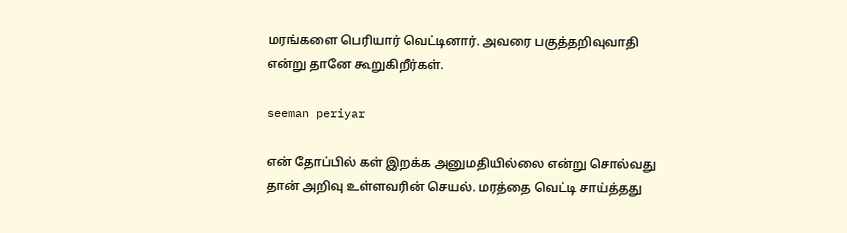மரங்களை பெரியார் வெட்டினார். அவரை பகுத்தறிவுவாதி என்று தானே கூறுகிறீர்கள்.

seeman periyar

என் தோப்பில் கள் இறக்க அனுமதியில்லை என்று சொல்வது தான் அறிவு உள்ளவரின் செயல். மரத்தை வெட்டி சாய்த்தது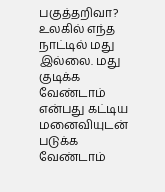பகுத்தறிவா? உலகில் எந்த நாட்டில் மது இல்லை. மது குடிக்க வேண்டாம் என்பது கட்டிய மனைவியுடன் படுக்க வேண்டாம்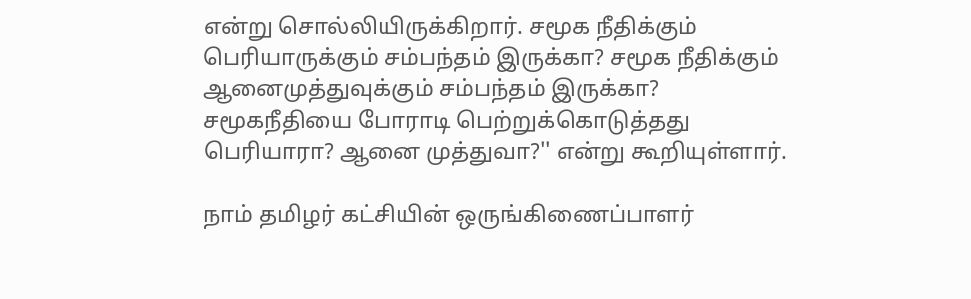என்று சொல்லியிருக்கிறார். சமூக நீதிக்கும் பெரியாருக்கும் சம்பந்தம் இருக்கா? சமூக நீதிக்கும் ஆனைமுத்துவுக்கும் சம்பந்தம் இருக்கா? சமூகநீதியை போராடி பெற்றுக்கொடுத்தது பெரியாரா? ஆனை முத்துவா?'' என்று கூறியுள்ளார்.

நாம் தமிழர் கட்சியின் ஒருங்கிணைப்பாளர்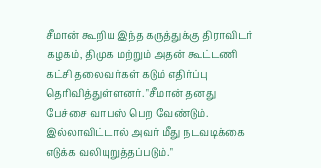சீமான் கூறிய இந்த கருத்துக்கு திராவிடர் கழகம், திமுக மற்றும் அதன் கூட்டணி கட்சி தலைவர்கள் கடும் எதிர்ப்பு தெரிவித்துள்ளனர். "சீமான் தனது பேச்சை வாபஸ் பெற வேண்டும். இல்லாவிட்டால் அவர் மீது நடவடிக்கை எடுக்க வலியுறுத்தப்படும்."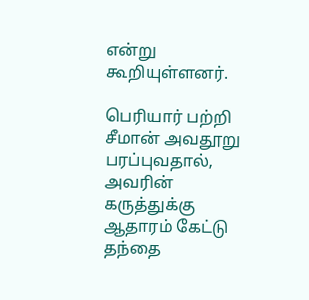என்று கூறியுள்ளனர்.

பெரியார் பற்றி சீமான் அவதூறு பரப்புவதால், அவரின் கருத்துக்கு ஆதாரம் கேட்டு தந்தை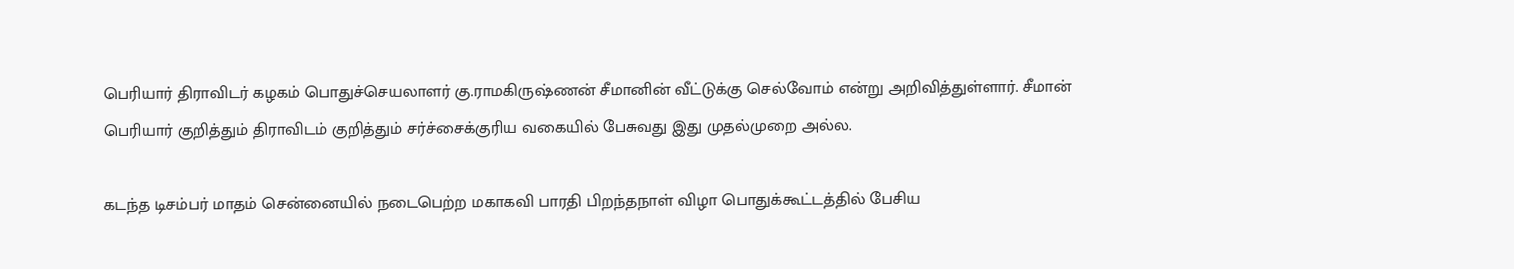பெரியார் திராவிடர் கழகம் பொதுச்செயலாளர் கு.ராமகிருஷ்ணன் சீமானின் வீட்டுக்கு செல்வோம் என்று அறிவித்துள்ளார். சீமான் பெரியார் குறித்தும் திராவிடம் குறித்தும் சர்ச்சைக்குரிய வகையில் பேசுவது இது முதல்முறை அல்ல.

கடந்த டிசம்பர் மாதம் சென்னையில் நடைபெற்ற மகாகவி பாரதி பிறந்தநாள் விழா பொதுக்கூட்டத்தில் பேசிய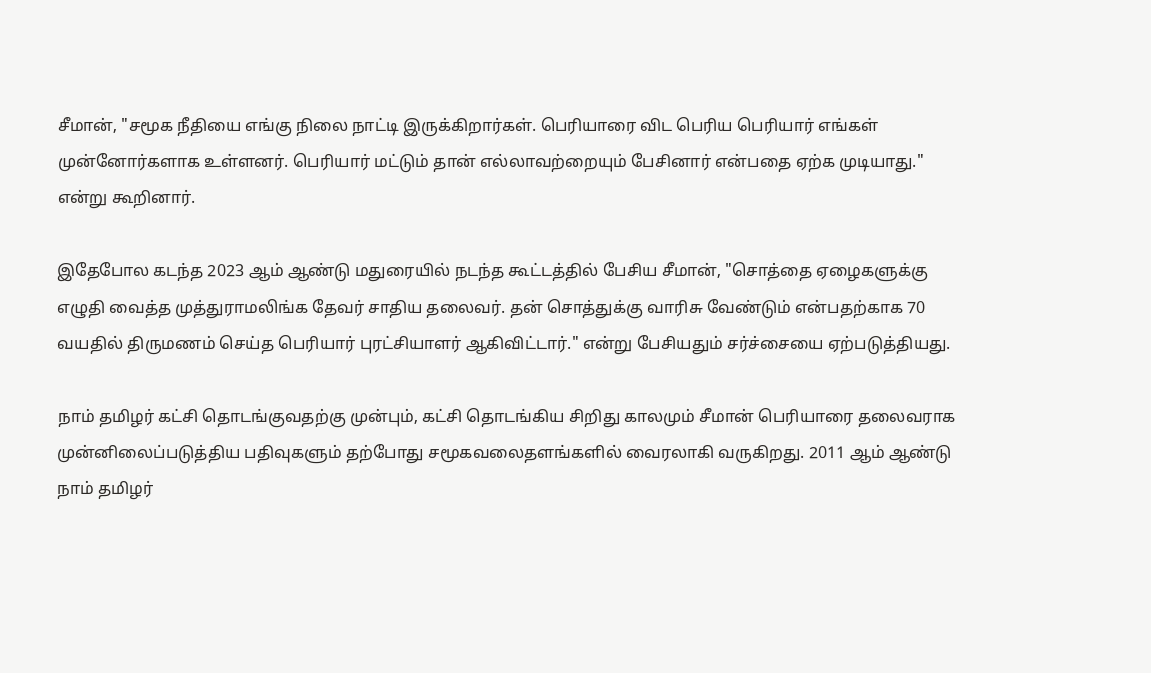சீமான், "சமூக நீதியை எங்கு நிலை நாட்டி இருக்கிறார்கள். பெரியாரை விட பெரிய பெரியார் எங்கள் முன்னோர்களாக உள்ளனர். பெரியார் மட்டும் தான் எல்லாவற்றையும் பேசினார் என்பதை ஏற்க முடியாது." என்று கூறினார்.

இதேபோல கடந்த 2023 ஆம் ஆண்டு மதுரையில் நடந்த கூட்டத்தில் பேசிய சீமான், "சொத்தை ஏழைகளுக்கு எழுதி வைத்த முத்துராமலிங்க தேவர் சாதிய தலைவர். தன் சொத்துக்கு வாரிசு வேண்டும் என்பதற்காக 70 வயதில் திருமணம் செய்த பெரியார் புரட்சியாளர் ஆகிவிட்டார்." என்று பேசியதும் சர்ச்சையை ஏற்படுத்தியது.

நாம் தமிழர் கட்சி தொடங்குவதற்கு முன்பும், கட்சி தொடங்கிய சிறிது காலமும் சீமான் பெரியாரை தலைவராக முன்னிலைப்படுத்திய பதிவுகளும் தற்போது சமூகவலைதளங்களில் வைரலாகி வருகிறது. 2011 ஆம் ஆண்டு நாம் தமிழர்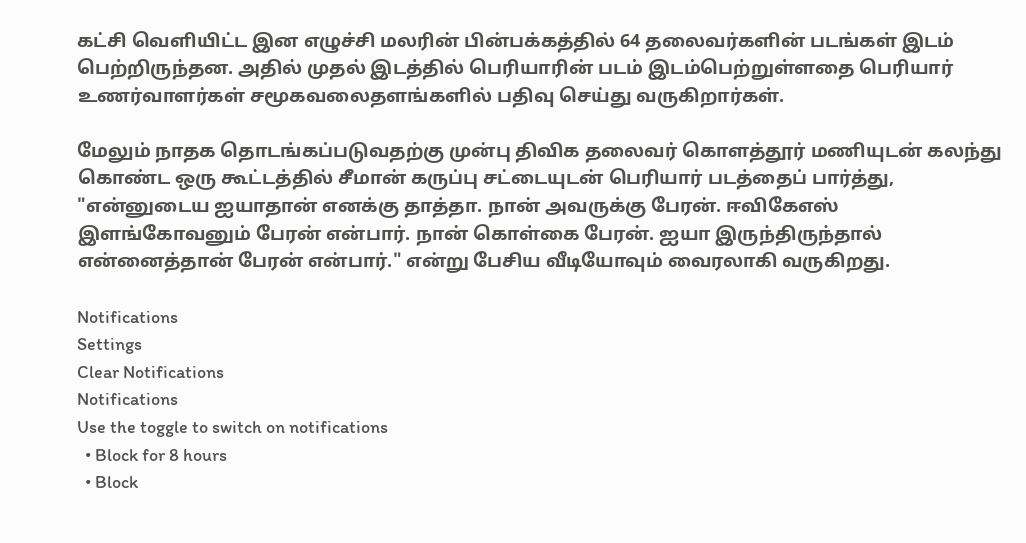கட்சி வெளியிட்ட இன எழுச்சி மலரின் பின்பக்கத்தில் 64 தலைவர்களின் படங்கள் இடம் பெற்றிருந்தன. அதில் முதல் இடத்தில் பெரியாரின் படம் இடம்பெற்றுள்ளதை பெரியார் உணர்வாளர்கள் சமூகவலைதளங்களில் பதிவு செய்து வருகிறார்கள்.

மேலும் நாதக தொடங்கப்படுவதற்கு முன்பு திவிக தலைவர் கொளத்தூர் மணியுடன் கலந்து கொண்ட ஒரு கூட்டத்தில் சீமான் கருப்பு சட்டையுடன் பெரியார் படத்தைப் பார்த்து, "என்னுடைய ஐயாதான் எனக்கு தாத்தா. நான் அவருக்கு பேரன். ஈவிகேஎஸ் இளங்கோவனும் பேரன் என்பார். நான் கொள்கை பேரன். ஐயா இருந்திருந்தால் என்னைத்தான் பேரன் என்பார்." என்று பேசிய வீடியோவும் வைரலாகி வருகிறது.

Notifications
Settings
Clear Notifications
Notifications
Use the toggle to switch on notifications
  • Block for 8 hours
  • Block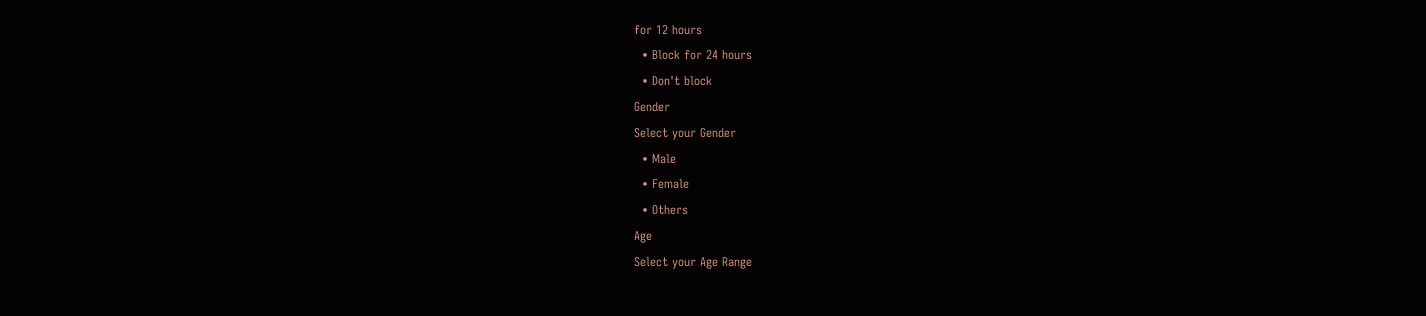for 12 hours
  • Block for 24 hours
  • Don't block
Gender
Select your Gender
  • Male
  • Female
  • Others
Age
Select your Age Range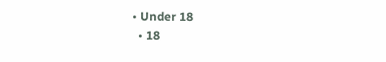• Under 18
  • 18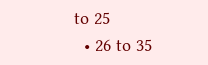to 25
  • 26 to 35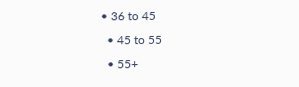• 36 to 45
  • 45 to 55
  • 55+